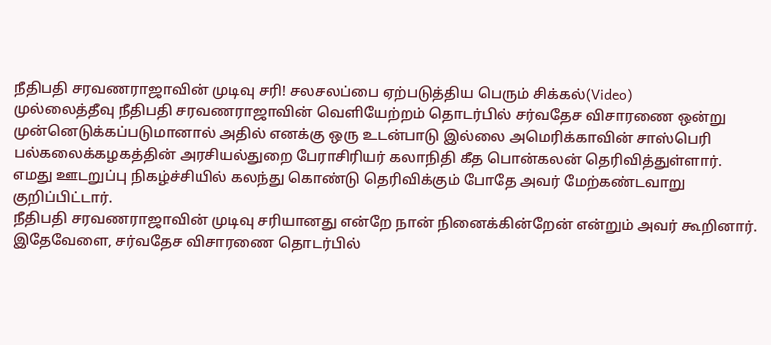நீதிபதி சரவணராஜாவின் முடிவு சரி! சலசலப்பை ஏற்படுத்திய பெரும் சிக்கல்(Video)
முல்லைத்தீவு நீதிபதி சரவணராஜாவின் வெளியேற்றம் தொடர்பில் சர்வதேச விசாரணை ஒன்று முன்னெடுக்கப்படுமானால் அதில் எனக்கு ஒரு உடன்பாடு இல்லை அமெரிக்காவின் சாஸ்பெரி பல்கலைக்கழகத்தின் அரசியல்துறை பேராசிரியர் கலாநிதி கீத பொன்கலன் தெரிவித்துள்ளார்.
எமது ஊடறுப்பு நிகழ்ச்சியில் கலந்து கொண்டு தெரிவிக்கும் போதே அவர் மேற்கண்டவாறு குறிப்பிட்டார்.
நீதிபதி சரவணராஜாவின் முடிவு சரியானது என்றே நான் நினைக்கின்றேன் என்றும் அவர் கூறினார்.
இதேவேளை, சர்வதேச விசாரணை தொடர்பில்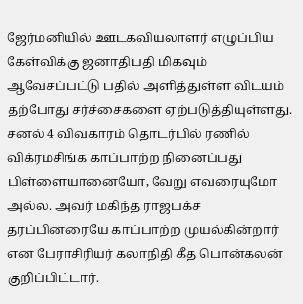ஜேர்மனியில் ஊடகவியலாளர் எழுப்பிய கேள்விக்கு ஜனாதிபதி மிகவும் ஆவேசப்பட்டு பதில் அளித்துள்ள விடயம் தற்போது சர்ச்சைகளை ஏற்படுத்தியுள்ளது.
சனல் 4 விவகாரம் தொடர்பில் ரணில் விக்ரமசிங்க காப்பாற்ற நினைப்பது பிள்ளையானையோ, வேறு எவரையுமோ அல்ல. அவர் மகிந்த ராஜபக்ச தரப்பினரையே காப்பாற்ற முயல்கின்றார் என பேராசிரியர் கலாநிதி கீத பொன்கலன் குறிப்பிட்டார்.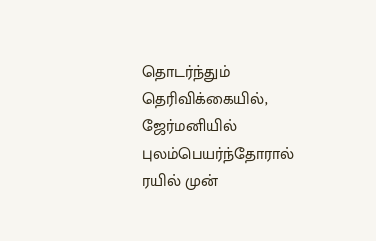தொடர்ந்தும் தெரிவிக்கையில்,
ஜேர்மனியில் புலம்பெயர்ந்தோரால் ரயில் முன்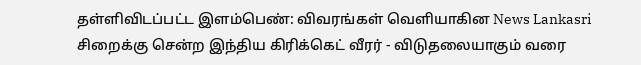தள்ளிவிடப்பட்ட இளம்பெண்: விவரங்கள் வெளியாகின News Lankasri
சிறைக்கு சென்ற இந்திய கிரிக்கெட் வீரர் - விடுதலையாகும் வரை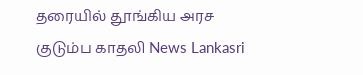தரையில் தூங்கிய அரச குடும்ப காதலி News Lankasri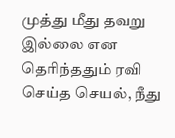முத்து மீது தவறு இல்லை என தெரிந்ததும் ரவி செய்த செயல், நீது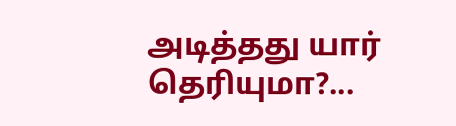அடித்தது யார் தெரியுமா?...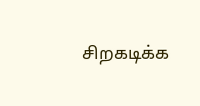சிறகடிக்க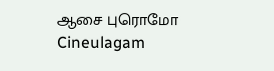ஆசை புரொமோ Cineulagam